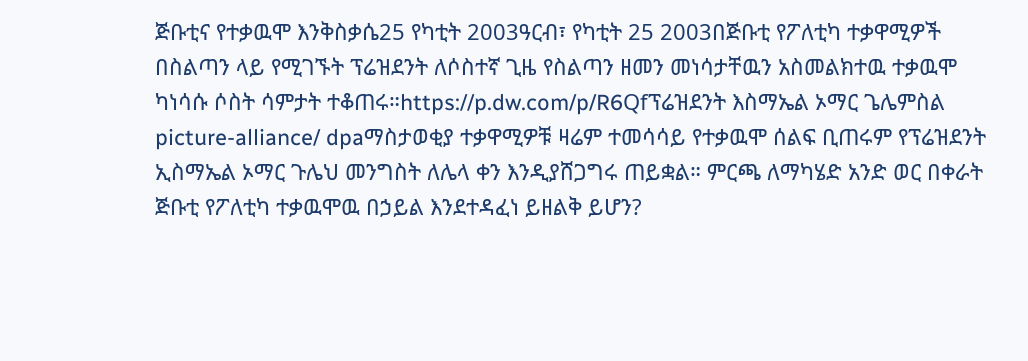ጅቡቲና የተቃዉሞ እንቅስቃሴ25 የካቲት 2003ዓርብ፣ የካቲት 25 2003በጅቡቲ የፖለቲካ ተቃዋሚዎች በስልጣን ላይ የሚገኙት ፕሬዝደንት ለሶስተኛ ጊዜ የስልጣን ዘመን መነሳታቸዉን አስመልክተዉ ተቃዉሞ ካነሳሱ ሶስት ሳምታት ተቆጠሩ።https://p.dw.com/p/R6Qfፕሬዝደንት እስማኤል ኦማር ጌሌምስል picture-alliance/ dpaማስታወቂያ ተቃዋሚዎቹ ዛሬም ተመሳሳይ የተቃዉሞ ሰልፍ ቢጠሩም የፕሬዝደንት ኢስማኤል ኦማር ጉሌህ መንግስት ለሌላ ቀን እንዲያሸጋግሩ ጠይቋል። ምርጫ ለማካሄድ አንድ ወር በቀራት ጅቡቲ የፖለቲካ ተቃዉሞዉ በኃይል እንደተዳፈነ ይዘልቅ ይሆን?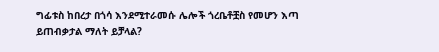ግፊቱስ ከበረታ በጎሳ እንደሚተራመሱ ሌሎች ጎረቤቶቿስ የመሆን እጣ ይጠብቃታል ማለት ይቻላል?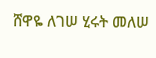ሸዋዬ ለገሠ ሂሩት መለሠ